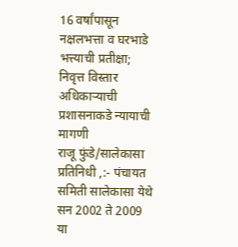16 वर्षांपासून नक्षलभत्ता व घरभाडे भत्त्याची प्रतीक्षा; निवृत्त विस्तार अधिकाऱ्याची प्रशासनाकडे न्यायाची मागणी
राजू फुंडे/सालेकासा प्रतिनिधी ,:- पंचायत समिती सालेकासा येथे सन 2002 ते 2009 या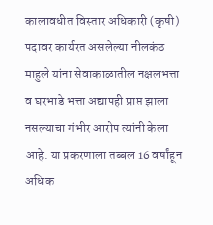कालावधीत विस्तार अधिकारी (कृषी) पदावर कार्यरत असलेल्या नीलकंठ माहुले यांना सेवाकाळातील नक्षलभत्ता व घरभाडे भत्ता अद्यापही प्राप्त झाला नसल्याचा गंभीर आरोप त्यांनी केला आहे. या प्रकरणाला तब्बल 16 वर्षांहून अधिक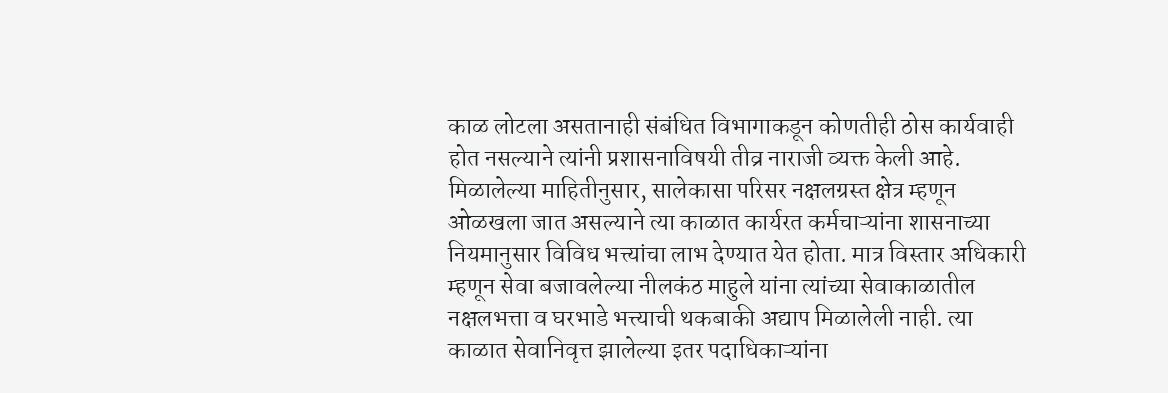काळ लोटला असतानाही संबंधित विभागाकडून कोणतीही ठोस कार्यवाही होत नसल्याने त्यांनी प्रशासनाविषयी तीव्र नाराजी व्यक्त केली आहे.
मिळालेल्या माहितीनुसार, सालेकासा परिसर नक्षलग्रस्त क्षेत्र म्हणून ओळखला जात असल्याने त्या काळात कार्यरत कर्मचाऱ्यांना शासनाच्या नियमानुसार विविध भत्त्यांचा लाभ देण्यात येत होता. मात्र विस्तार अधिकारी म्हणून सेवा बजावलेल्या नीलकंठ माहुले यांना त्यांच्या सेवाकाळातील नक्षलभत्ता व घरभाडे भत्त्याची थकबाकी अद्याप मिळालेली नाही. त्या काळात सेवानिवृत्त झालेल्या इतर पदाधिकाऱ्यांना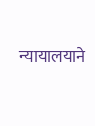न्यायालयाने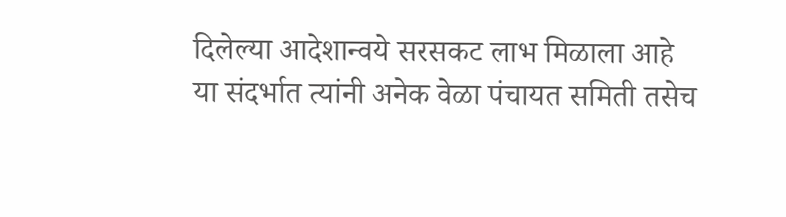दिलेल्या आदेशान्वये सरसकट लाभ मिळाला आहे
या संदर्भात त्यांनी अनेक वेळा पंचायत समिती तसेच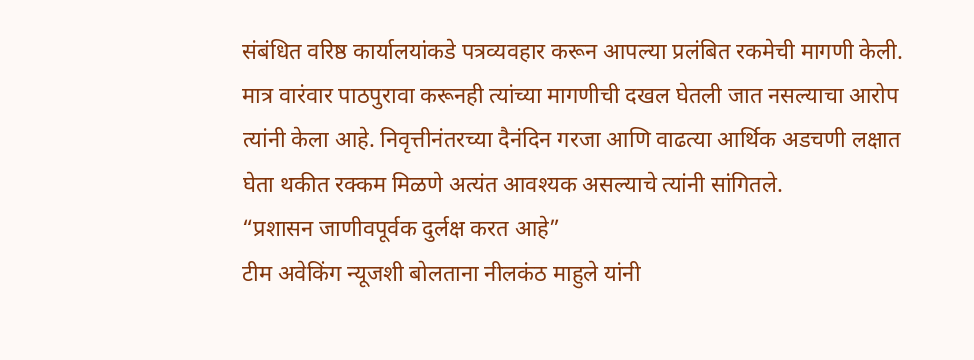संबंधित वरिष्ठ कार्यालयांकडे पत्रव्यवहार करून आपल्या प्रलंबित रकमेची मागणी केली. मात्र वारंवार पाठपुरावा करूनही त्यांच्या मागणीची दखल घेतली जात नसल्याचा आरोप त्यांनी केला आहे. निवृत्तीनंतरच्या दैनंदिन गरजा आणि वाढत्या आर्थिक अडचणी लक्षात घेता थकीत रक्कम मिळणे अत्यंत आवश्यक असल्याचे त्यांनी सांगितले.
“प्रशासन जाणीवपूर्वक दुर्लक्ष करत आहे”
टीम अवेकिंग न्यूजशी बोलताना नीलकंठ माहुले यांनी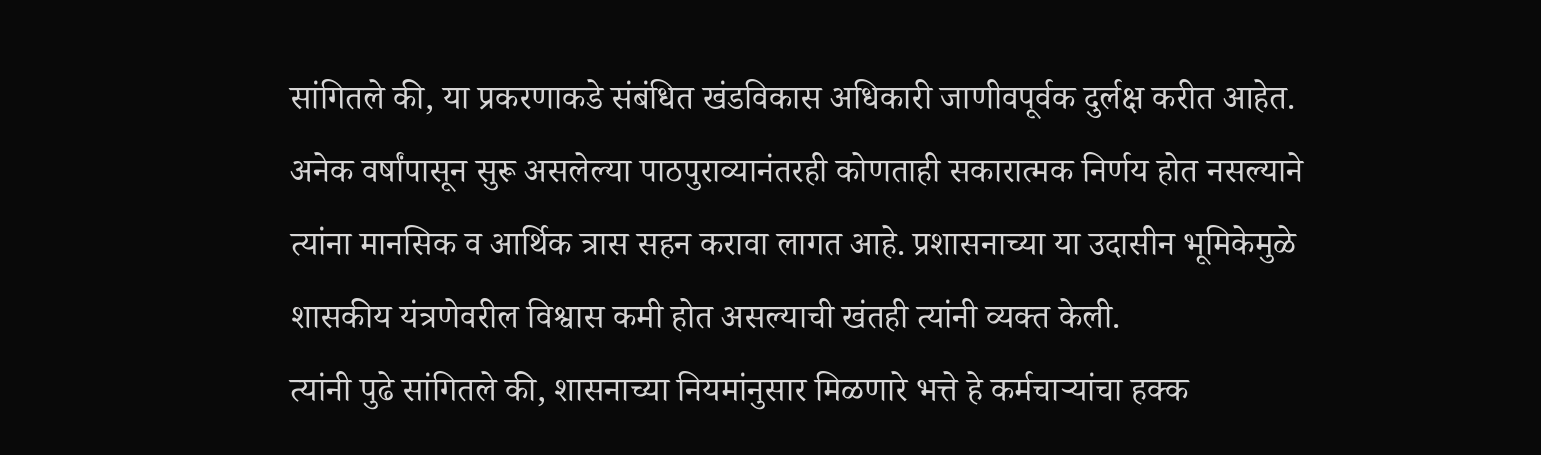सांगितले की, या प्रकरणाकडे संबंधित खंडविकास अधिकारी जाणीवपूर्वक दुर्लक्ष करीत आहेत. अनेक वर्षांपासून सुरू असलेल्या पाठपुराव्यानंतरही कोणताही सकारात्मक निर्णय होत नसल्याने त्यांना मानसिक व आर्थिक त्रास सहन करावा लागत आहे. प्रशासनाच्या या उदासीन भूमिकेमुळे शासकीय यंत्रणेवरील विश्वास कमी होत असल्याची खंतही त्यांनी व्यक्त केली.
त्यांनी पुढे सांगितले की, शासनाच्या नियमांनुसार मिळणारे भत्ते हे कर्मचाऱ्यांचा हक्क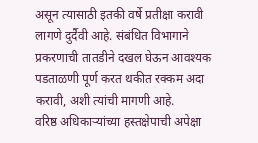असून त्यासाठी इतकी वर्षे प्रतीक्षा करावी लागणे दुर्दैवी आहे. संबंधित विभागाने प्रकरणाची तातडीने दखल घेऊन आवश्यक पडताळणी पूर्ण करत थकीत रक्कम अदा करावी, अशी त्यांची मागणी आहे.
वरिष्ठ अधिकाऱ्यांच्या हस्तक्षेपाची अपेक्षा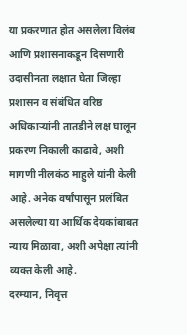या प्रकरणात होत असलेला विलंब आणि प्रशासनाकडून दिसणारी उदासीनता लक्षात घेता जिल्हा प्रशासन व संबंधित वरिष्ठ अधिकाऱ्यांनी तातडीने लक्ष घालून प्रकरण निकाली काढावे, अशी मागणी नीलकंठ माहुले यांनी केली आहे. अनेक वर्षांपासून प्रलंबित असलेल्या या आर्थिक देयकांबाबत न्याय मिळावा, अशी अपेक्षा त्यांनी व्यक्त केली आहे.
दरम्यान, निवृत्त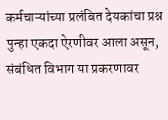कर्मचाऱ्यांच्या प्रलंबित देयकांचा प्रश्न पुन्हा एकदा ऐरणीवर आला असून, संबंधित विभाग या प्रकरणावर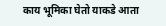काय भूमिका घेतो याकडे आता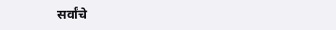सर्वांचे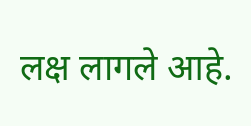लक्ष लागले आहे.